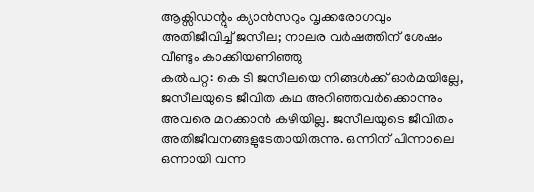ആക്സിഡന്റും ക്യാൻസറും വൃക്കരോഗവും അതിജീവിച്ച് ജസീല; നാലര വർഷത്തിന് ശേഷം വീണ്ടും കാക്കിയണിഞ്ഞു
കൽപറ്റ: കെ ടി ജസീലയെ നിങ്ങൾക്ക് ഓർമയില്ലേ, ജസീലയുടെ ജീവിത കഥ അറിഞ്ഞവർക്കൊന്നും അവരെ മറക്കാൻ കഴിയില്ല. ജസീലയുടെ ജീവിതം അതിജീവനങ്ങളുടേതായിരുന്നു. ഒന്നിന് പിന്നാലെ ഒന്നായി വന്ന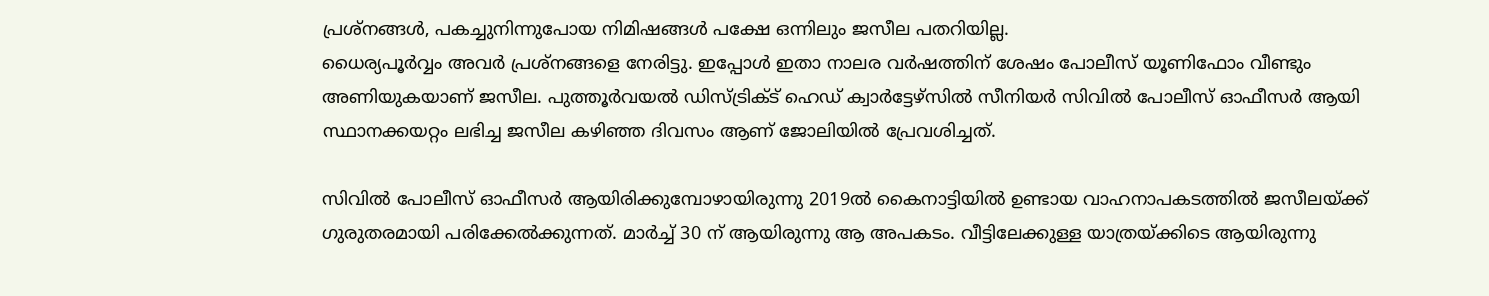പ്രശ്നങ്ങൾ, പകച്ചുനിന്നുപോയ നിമിഷങ്ങൾ പക്ഷേ ഒന്നിലും ജസീല പതറിയില്ല.
ധൈര്യപൂർവ്വം അവർ പ്രശ്നങ്ങളെ നേരിട്ടു. ഇപ്പോൾ ഇതാ നാലര വർഷത്തിന് ശേഷം പോലീസ് യൂണിഫോം വീണ്ടും അണിയുകയാണ് ജസീല. പുത്തൂർവയൽ ഡിസ്ട്രിക്ട് ഹെഡ് ക്വാർട്ടേഴ്സിൽ സീനിയർ സിവിൽ പോലീസ് ഓഫീസർ ആയി സ്ഥാനക്കയറ്റം ലഭിച്ച ജസീല കഴിഞ്ഞ ദിവസം ആണ് ജോലിയിൽ പ്രേവശിച്ചത്.

സിവിൽ പോലീസ് ഓഫീസർ ആയിരിക്കുമ്പോഴായിരുന്നു 2019ൽ കൈനാട്ടിയിൽ ഉണ്ടായ വാഹനാപകടത്തിൽ ജസീലയ്ക്ക് ഗുരുതരമായി പരിക്കേൽക്കുന്നത്. മാർച്ച് 30 ന് ആയിരുന്നു ആ അപകടം. വീട്ടിലേക്കുള്ള യാത്രയ്ക്കിടെ ആയിരുന്നു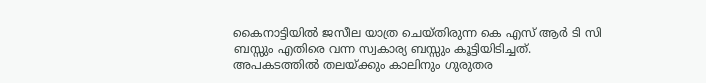കൈനാട്ടിയിൽ ജസീല യാത്ര ചെയ്തിരുന്ന കെ എസ് ആർ ടി സി ബസ്സും എതിരെ വന്ന സ്വകാര്യ ബസ്സും കൂട്ടിയിടിച്ചത്.
അപകടത്തിൽ തലയ്ക്കും കാലിനും ഗുരുതര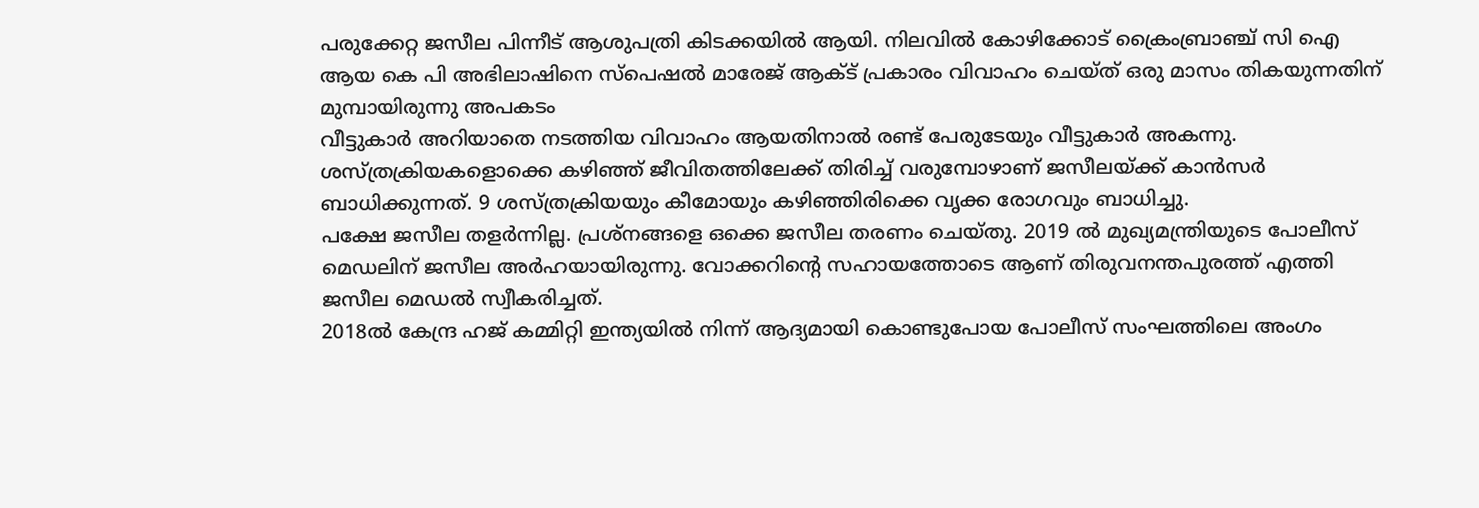പരുക്കേറ്റ ജസീല പിന്നീട് ആശുപത്രി കിടക്കയിൽ ആയി. നിലവിൽ കോഴിക്കോട് ക്രൈംബ്രാഞ്ച് സി ഐ ആയ കെ പി അഭിലാഷിനെ സ്പെഷൽ മാരേജ് ആക്ട് പ്രകാരം വിവാഹം ചെയ്ത് ഒരു മാസം തികയുന്നതിന് മുമ്പായിരുന്നു അപകടം
വീട്ടുകാർ അറിയാതെ നടത്തിയ വിവാഹം ആയതിനാൽ രണ്ട് പേരുടേയും വീട്ടുകാർ അകന്നു. ശസ്ത്രക്രിയകളൊക്കെ കഴിഞ്ഞ് ജീവിതത്തിലേക്ക് തിരിച്ച് വരുമ്പോഴാണ് ജസീലയ്ക്ക് കാൻസർ ബാധിക്കുന്നത്. 9 ശസ്ത്രക്രിയയും കീമോയും കഴിഞ്ഞിരിക്കെ വൃക്ക രോഗവും ബാധിച്ചു.
പക്ഷേ ജസീല തളർന്നില്ല. പ്രശ്നങ്ങളെ ഒക്കെ ജസീല തരണം ചെയ്തു. 2019 ൽ മുഖ്യമന്ത്രിയുടെ പോലീസ് മെഡലിന് ജസീല അർഹയായിരുന്നു. വോക്കറിന്റെ സഹായത്തോടെ ആണ് തിരുവനന്തപുരത്ത് എത്തി ജസീല മെഡൽ സ്വീകരിച്ചത്.
2018ൽ കേന്ദ്ര ഹജ് കമ്മിറ്റി ഇന്ത്യയിൽ നിന്ന് ആദ്യമായി കൊണ്ടുപോയ പോലീസ് സംഘത്തിലെ അംഗം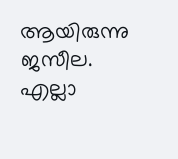ആയിരുന്നു ജസീല. എല്ലാ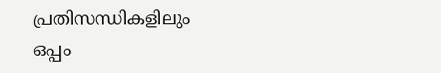പ്രതിസന്ധികളിലും ഒപ്പം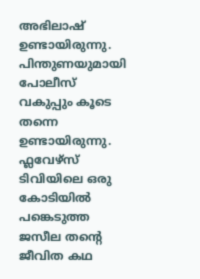അഭിലാഷ് ഉണ്ടായിരുന്നു. പിന്തുണയുമായി പോലീസ് വകുപ്പും കൂടെ തന്നെ ഉണ്ടായിരുന്നു. ഫ്ലവേഴ്സ് ടിവിയിലെ ഒരു കോടിയിൽ പങ്കെടുത്ത ജസീല തന്റെ ജീവിത കഥ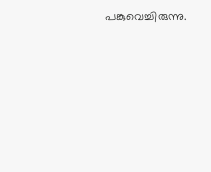പങ്കുവെച്ചിരുന്നു.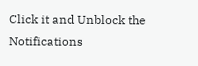Click it and Unblock the Notifications